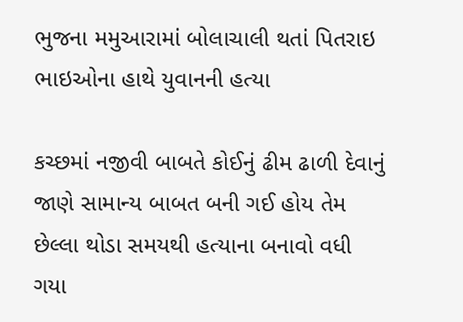ભુજના મમુઆરામાં બોલાચાલી થતાં પિતરાઇ ભાઇઓના હાથે યુવાનની હત્યા

કચ્છમાં નજીવી બાબતે કોઈનું ઢીમ ઢાળી દેવાનું જાણે સામાન્ય બાબત બની ગઈ હોય તેમ છેલ્લા થોડા સમયથી હત્યાના બનાવો વધી ગયા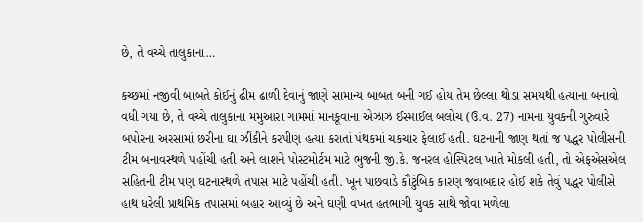છે, તે વચ્ચે તાલુકાના…

કચ્છમાં નજીવી બાબતે કોઈનું ઢીમ ઢાળી દેવાનું જાણે સામાન્ય બાબત બની ગઈ હોય તેમ છેલ્લા થોડા સમયથી હત્યાના બનાવો વધી ગયા છે, તે વચ્ચે તાલુકાના મમુઆરા ગામમાં માનકૂવાના એઝાઝ ઈસ્માઈલ બલોચ (ઉ.વ. 27) નામના યુવકની ગુરુવારે બપોરના અરસામાં છરીના ઘા ઝીંકીને કરપીણ હત્યા કરાતાં પંથકમાં ચકચાર ફેલાઈ હતી. ઘટનાની જાણ થતાં જ પદ્ધર પોલીસની ટીમ બનાવસ્થળે પહોંચી હતી અને લાશને પોસ્ટમોર્ટમ માટે ભુજની જી.કે. જનરલ હોસ્પિટલ ખાતે મોકલી હતી, તો એફએસએલ સહિતની ટીમ પણ ઘટનાસ્થળે તપાસ માટે પહોંચી હતી. ખૂન પાછવાડે કૌટુંબિક કારણ જવાબદાર હોઈ શકે તેવું પદ્ધર પોલીસે હાથ ધરેલી પ્રાથમિક તપાસમાં બહાર આવ્યું છે અને ઘણી વખત હતભાગી યુવક સાથે જોવા મળેલા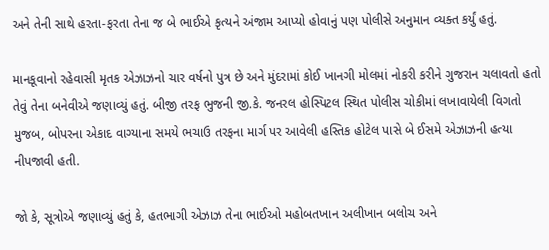અને તેની સાથે હરતા-ફરતા તેના જ બે ભાઈએ કૃત્યને અંજામ આપ્યો હોવાનું પણ પોલીસે અનુમાન વ્યક્ત કર્યું હતું.

માનકૂવાનો રહેવાસી મૃતક એઝાઝનો ચાર વર્ષનો પુત્ર છે અને મુંદરામાં કોઈ ખાનગી મોલમાં નોકરી કરીને ગુજરાન ચલાવતો હતો તેવું તેના બનેવીએ જણાવ્યું હતું. બીજી તરફ ભુજની જી.કે. જનરલ હોસ્પિટલ સ્થિત પોલીસ ચોકીમાં લખાવાયેલી વિગતો મુજબ, બોપરના એકાદ વાગ્યાના સમયે ભચાઉ તરફના માર્ગ પર આવેલી હસ્તિક હોટેલ પાસે બે ઈસમે એઝાઝની હત્યા નીપજાવી હતી.

જો કે, સૂત્રોએ જણાવ્યું હતું કે, હતભાગી એઝાઝ તેના ભાઈઓ મહોબતખાન અલીખાન બલોચ અને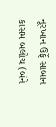નૂરખાન ઉર્ફે સાબાન કાસમ બલોચ (બંને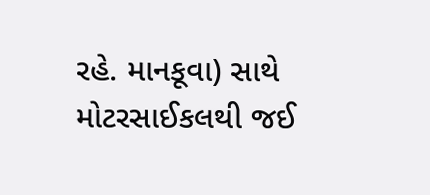રહે. માનકૂવા) સાથે મોટરસાઈકલથી જઈ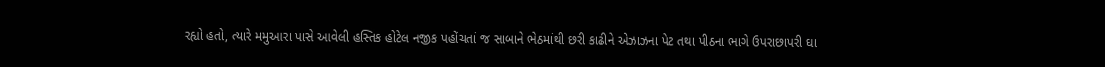રહ્યો હતો, ત્યારે મમુઆરા પાસે આવેલી હસ્તિક હોટેલ નજીક પહોંચતાં જ સાબાને ભેઠમાંથી છરી કાઢીને એઝાઝના પેટ તથા પીઠના ભાગે ઉપરાછાપરી ઘા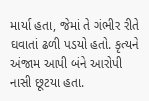માર્યા હતા, જેમાં તે ગંભીર રીતે ઘવાતાં ઢળી પડયો હતો. કૃત્યને અંજામ આપી બંને આરોપી નાસી છૂટયા હતા.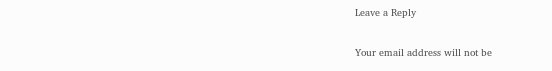Leave a Reply

Your email address will not be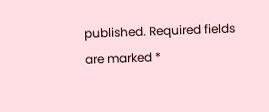published. Required fields are marked *